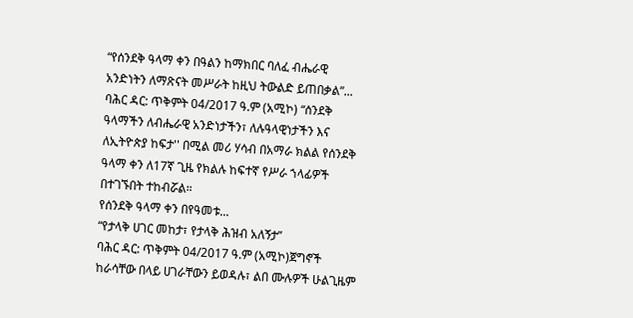“የሰንደቅ ዓላማ ቀን በዓልን ከማክበር ባለፈ ብሔራዊ አንድነትን ለማጽናት መሥራት ከዚህ ትውልድ ይጠበቃል”...
ባሕር ዳር: ጥቅምት 04/2017 ዓ.ም (አሚኮ) “ሰንደቅ ዓላማችን ለብሔራዊ አንድነታችን፣ ለሉዓላዊነታችን እና ለኢትዮጵያ ከፍታ'' በሚል መሪ ሃሳብ በአማራ ክልል የሰንደቅ ዓላማ ቀን ለ17ኛ ጊዜ የክልሉ ከፍተኛ የሥራ ኀላፊዎች በተገኙበት ተከብሯል።
የሰንደቅ ዓላማ ቀን በየዓመቱ...
“የታላቅ ሀገር መከታ፣ የታላቅ ሕዝብ አለኝታ”
ባሕር ዳር: ጥቅምት 04/2017 ዓ.ም (አሚኮ)ጀግኖች ከራሳቸው በላይ ሀገራቸውን ይወዳሉ፣ ልበ ሙሉዎች ሁልጊዜም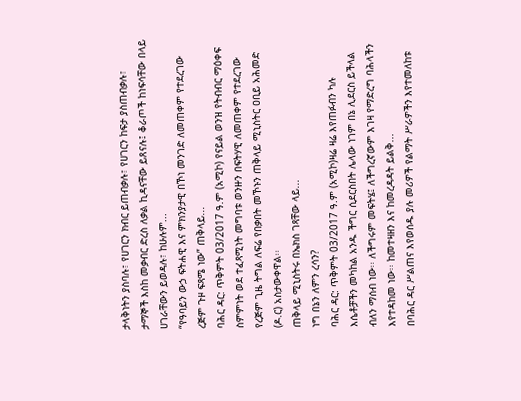ታላቅነትን ያስባሉ፣ የሀገርን ክብር ይጠብቃሉ፣ የሀገርን ከፍታ ያስጠብቃሉ፣ ታማኞች እስከ መቃብር ድረስ ለቃል ኪዳናቸው ይጸናሉ፤ ቆራጦች ከነፍሳቸው በላይ ሀገራቸውን ይወዳሉ፣ ከሁሉም...
“የዓባይን ውኃ ፍትሐዊ እና ምክንያታዊ በኾነ መንገድ ለመጠቀም የተደረገው ረጅም ጉዞ ፍጻሜ ነው” ጠቅላይ...
ባሕር ዳር: ጥቅምት 03/2017 ዓ.ም (አሚኮ) የናይል ወንዝ የትብብር ማዕቀፍ ስምምነት ወደ ተፈጻሚነት መግባቱ ወንዙን በፍትሃዊ ለመጠቀም የተደረገው የረጅም ጊዜ ትግል ለፍሬ የበቃበት መኾኑን ጠቅላይ ሚኒስትር ዐቢይ አሕመድ (ዶ.ር) አስታውቀዋል፡፡
ጠቅላይ ሚኒስትሩ በኤክስ ገጻቸው ላይ...
ነግ በኔን ለምን ረሳን?
ባሕር ዳር: ጥቅምት 03/2017 ዓ.ም (አሚኮ)ዛሬ ዛሬ እየጠፉብን ካሉ እሴቶቻችን መካከል አንዱ ችግር ሲደርስበት ሌላው ነገም በኔ ሊደርስ ይችላል ብለን ማሰብ ነው፡፡ ለችግሩም መፍትሄ፤ ለችግረኛውም እገዛ የማድረግ ባሕላችን እየተዳከመ ነው፡፡ ከመተዛዘን እና ከመረዳዳት ይልቅ...
በባሕር ዳር ሥልጠና እየወሰዱ ያሉ መሪዎች የልማት ሥራዎችን እየተመለከቱ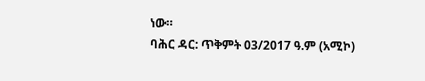ነው።
ባሕር ዳር: ጥቅምት 03/2017 ዓ.ም (አሚኮ)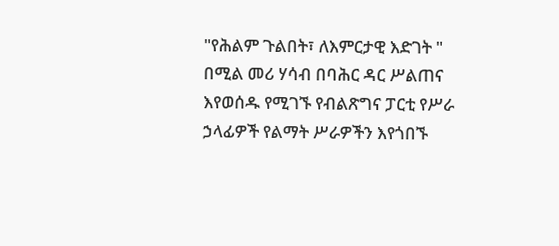"የሕልም ጉልበት፣ ለእምርታዊ እድገት " በሚል መሪ ሃሳብ በባሕር ዳር ሥልጠና እየወሰዱ የሚገኙ የብልጽግና ፓርቲ የሥራ ኃላፊዎች የልማት ሥራዎችን እየጎበኙ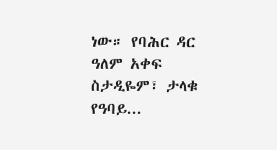ነው። የባሕር ዳር ዓለም አቀፍ ስታዲዬም፣ ታላቁ የዓባይ...